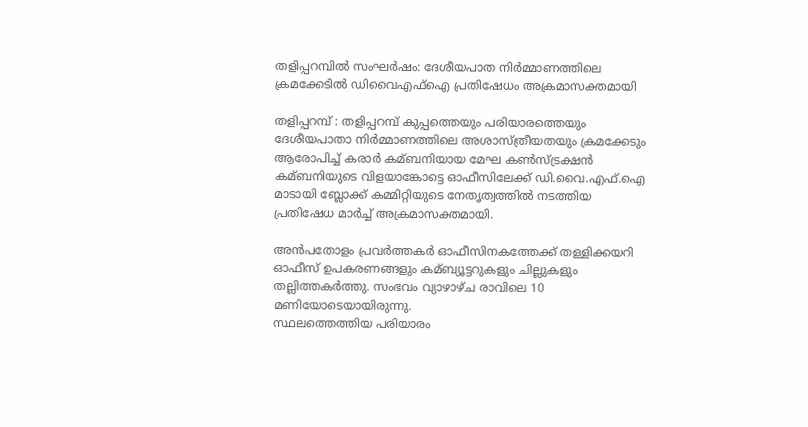തളിപ്പറമ്പിൽ സംഘര്‍ഷം: ദേശീയപാത നിര്‍മ്മാണത്തിലെ ക്രമക്കേടില്‍ ഡിവൈഎഫ്‌ഐ പ്രതിഷേധം അക്രമാസക്തമായി

തളിപ്പറമ്പ് : തളിപ്പറമ്പ് കുപ്പത്തെയും പരിയാരത്തെയും ദേശീയപാതാ നിർമ്മാണത്തിലെ അശാസ്ത്രീയതയും ക്രമക്കേടും ആരോപിച്ച്‌ കരാർ കമ്ബനിയായ മേഘ കണ്‍സ്ട്രക്ഷൻ കമ്ബനിയുടെ വിളയാങ്കോട്ടെ ഓഫീസിലേക്ക് ഡി.വൈ.എഫ്.ഐ മാടായി ബ്ലോക്ക് കമ്മിറ്റിയുടെ നേതൃത്വത്തില്‍ നടത്തിയ പ്രതിഷേധ മാർച്ച്‌ അക്രമാസക്തമായി.

അൻപതോളം പ്രവർത്തകർ ഓഫീസിനകത്തേക്ക് തള്ളിക്കയറി ഓഫീസ് ഉപകരണങ്ങളും കമ്ബ്യൂട്ടറുകളും ചില്ലുകളും തല്ലിത്തകർത്തു. സംഭവം വ്യാഴാഴ്ച രാവിലെ 10 മണിയോടെയായിരുന്നു.
സ്ഥലത്തെത്തിയ പരിയാരം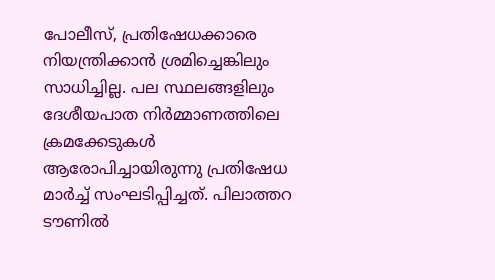പോലീസ്, പ്രതിഷേധക്കാരെ നിയന്ത്രിക്കാൻ ശ്രമിച്ചെങ്കിലും സാധിച്ചില്ല. പല സ്ഥലങ്ങളിലും ദേശീയപാത നിർമ്മാണത്തിലെ ക്രമക്കേടുകള്‍ ആരോപിച്ചായിരുന്നു പ്രതിഷേധ മാർച്ച്‌ സംഘടിപ്പിച്ചത്. പിലാത്തറ ടൗണില്‍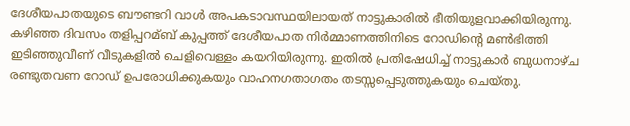ദേശീയപാതയുടെ ബൗണ്ടറി വാള്‍ അപകടാവസ്ഥയിലായത് നാട്ടുകാരില്‍ ഭീതിയുളവാക്കിയിരുന്നു.
കഴിഞ്ഞ ദിവസം തളിപ്പറമ്ബ് കുപ്പത്ത് ദേശീയപാത നിർമ്മാണത്തിനിടെ റോഡിന്റെ മണ്‍ഭിത്തി ഇടിഞ്ഞുവീണ് വീടുകളില്‍ ചെളിവെള്ളം കയറിയിരുന്നു. ഇതില്‍ പ്രതിഷേധിച്ച്‌ നാട്ടുകാർ ബുധനാഴ്ച രണ്ടുതവണ റോഡ് ഉപരോധിക്കുകയും വാഹനഗതാഗതം തടസ്സപ്പെടുത്തുകയും ചെയ്തു.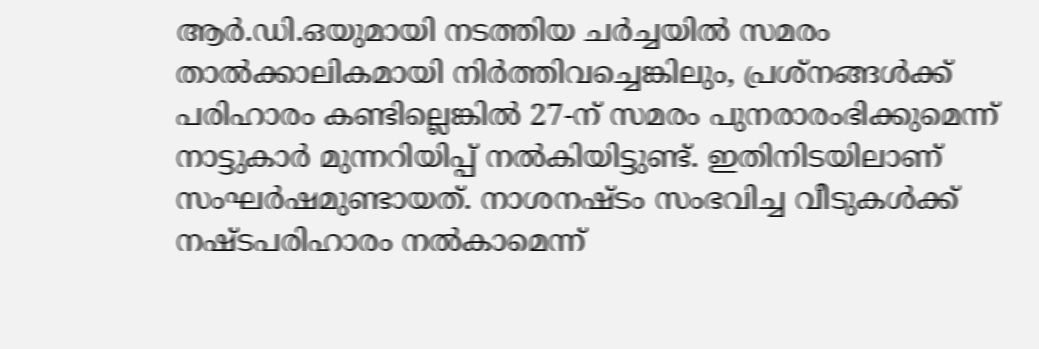ആർ.ഡി.ഒയുമായി നടത്തിയ ചർച്ചയില്‍ സമരം താല്‍ക്കാലികമായി നിർത്തിവച്ചെങ്കിലും, പ്രശ്നങ്ങള്‍ക്ക് പരിഹാരം കണ്ടില്ലെങ്കില്‍ 27-ന് സമരം പുനരാരംഭിക്കുമെന്ന് നാട്ടുകാർ മുന്നറിയിപ്പ് നല്‍കിയിട്ടുണ്ട്. ഇതിനിടയിലാണ് സംഘർഷമുണ്ടായത്. നാശനഷ്ടം സംഭവിച്ച വീടുകള്‍ക്ക് നഷ്ടപരിഹാരം നല്‍കാമെന്ന്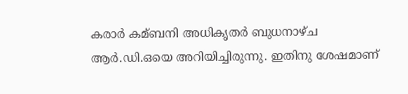കരാർ കമ്ബനി അധികൃതർ ബുധനാഴ്ച ആർ.ഡി.ഒയെ അറിയിച്ചിരുന്നു. ഇതിനു ശേഷമാണ്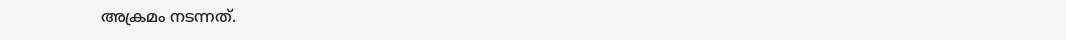അക്രമം നടന്നത്.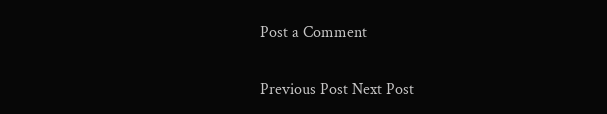Post a Comment

Previous Post Next Post